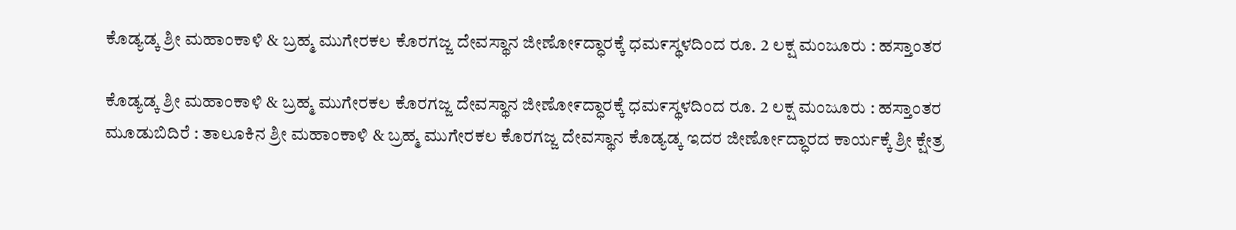ಕೊಡ್ಯಡ್ಕ ಶ್ರೀ ಮಹಾಂಕಾಳಿ & ಬ್ರಹ್ಮ ಮುಗೇರಕಲ ಕೊರಗಜ್ಜ ದೇವಸ್ಥಾನ ಜೀಣೋ೯ದ್ಧಾರಕ್ಕೆ ಧಮ೯ಸ್ಥಳದಿಂದ ರೂ. 2 ಲಕ್ಷ ಮಂಜೂರು : ಹಸ್ತಾಂತರ

ಕೊಡ್ಯಡ್ಕ ಶ್ರೀ ಮಹಾಂಕಾಳಿ & ಬ್ರಹ್ಮ ಮುಗೇರಕಲ ಕೊರಗಜ್ಜ ದೇವಸ್ಥಾನ ಜೀಣೋ೯ದ್ಧಾರಕ್ಕೆ ಧಮ೯ಸ್ಥಳದಿಂದ ರೂ. 2 ಲಕ್ಷ ಮಂಜೂರು : ಹಸ್ತಾಂತರ
ಮೂಡುಬಿದಿರೆ : ತಾಲೂಕಿನ ಶ್ರೀ ಮಹಾಂಕಾಳಿ & ಬ್ರಹ್ಮ ಮುಗೇರಕಲ ಕೊರಗಜ್ಜ ದೇವಸ್ಥಾನ ಕೊಡ್ಯಡ್ಕ ಇದರ ಜೀರ್ಣೋದ್ಧಾರದ ಕಾರ್ಯಕ್ಕೆ ಶ್ರೀ ಕ್ಷೇತ್ರ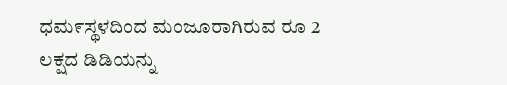ಧಮ೯ಸ್ಥಳದಿಂದ ಮಂಜೂರಾಗಿರುವ ರೂ 2 ಲಕ್ಷದ ಡಿಡಿಯನ್ನು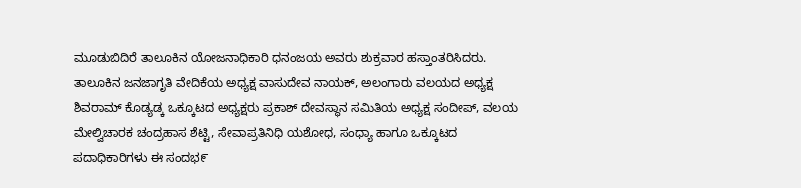ಮೂಡುಬಿದಿರೆ ತಾಲೂಕಿನ ಯೋಜನಾಧಿಕಾರಿ ಧನಂಜಯ ಅವರು ಶುಕ್ರವಾರ ಹಸ್ತಾಂತರಿಸಿದರು.
ತಾಲೂಕಿನ ಜನಜಾಗೃತಿ ವೇದಿಕೆಯ ಅಧ್ಯಕ್ಷ ವಾಸುದೇವ ನಾಯಕ್, ಅಲಂಗಾರು ವಲಯದ ಅಧ್ಯಕ್ಷ ಶಿವರಾಮ್ ಕೊಡ್ಯಡ್ಕ ಒಕ್ಕೂಟದ ಅಧ್ಯಕ್ಷರು ಪ್ರಕಾಶ್ ದೇವಸ್ಥಾನ ಸಮಿತಿಯ ಅಧ್ಯಕ್ಷ ಸಂದೀಪ್, ವಲಯ ಮೇಲ್ವಿಚಾರಕ ಚಂದ್ರಹಾಸ ಶೆಟ್ಟಿ, ಸೇವಾಪ್ರತಿನಿಧಿ ಯಶೋಧ, ಸಂಧ್ಯಾ ಹಾಗೂ ಒಕ್ಕೂಟದ ಪದಾಧಿಕಾರಿಗಳು ಈ ಸಂದಭ೯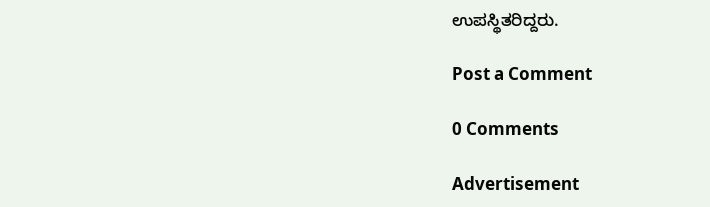ಉಪಸ್ಥಿತರಿದ್ದರು.

Post a Comment

0 Comments

Advertisement